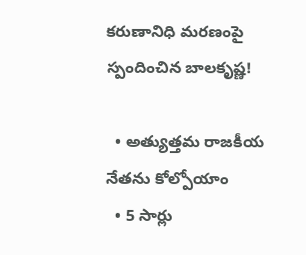కరుణానిధి మరణంపై స్పందించిన బాలకృష్ణ!

  • అత్యుత్తమ రాజకీయ నేతను కోల్పోయాం
  • 5 సార్లు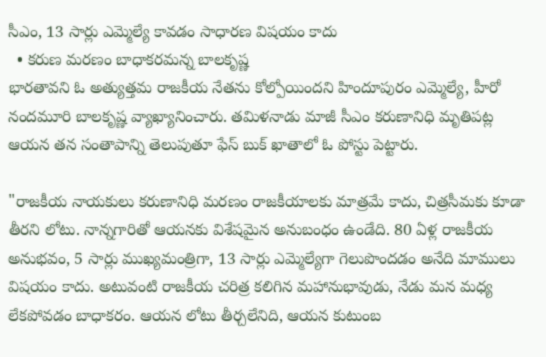సీఎం, 13 సార్లు ఎమ్మెల్యే కావడం సాధారణ విషయం కాదు
  • కరుణ మరణం బాధాకరమన్న బాలకృష్ణ
భారతావని ఓ అత్యుత్తమ రాజకీయ నేతను కోల్పోయిందని హిందూపురం ఎమ్మెల్యే, హీరో నందమూరి బాలకృష్ణ వ్యాఖ్యానించారు. తమిళనాడు మాజీ సీఎం కరుణానిధి మృతిపట్ల ఆయన తన సంతాపాన్ని తెలుపుతూ ఫేస్ బుక్ ఖాతాలో ఓ పోస్టు పెట్టారు.

"రాజకీయ నాయకులు కరుణానిధి మరణం రాజకీయాలకు మాత్రమే కాదు, చిత్రసీమకు కూడా తీరని లోటు. నాన్నగారితో ఆయనకు విశేషమైన అనుబంధం ఉండేది. 80 ఏళ్ల రాజకీయ అనుభవం, 5 సార్లు ముఖ్యమంత్రిగా, 13 సార్లు ఎమ్మెల్యేగా గెలుపొందడం అనేది మాములు విషయం కాదు. అటువంటి రాజకీయ చరిత్ర కలిగిన మహానుభావుడు, నేడు మన మధ్య లేకపోవడం బాధాకరం. ఆయన లోటు తీర్చలేనిది, ఆయన కుటుంబ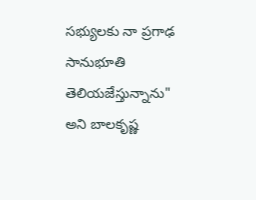సభ్యులకు నా ప్రగాఢ సానుభూతి తెలియజేస్తున్నాను" అని బాలకృష్ణ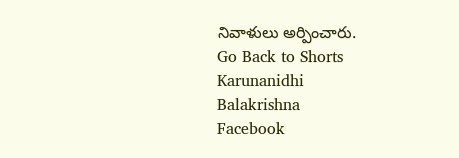నివాళులు అర్పించారు.
Go Back to Shorts
Karunanidhi
Balakrishna
Facebook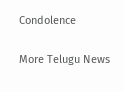Condolence

More Telugu News